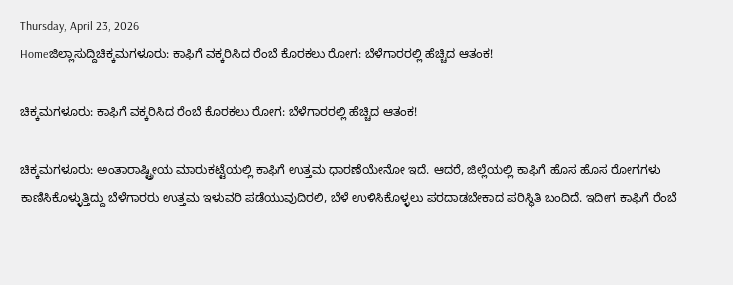Thursday, April 23, 2026
Homeಜಿಲ್ಲಾಸುದ್ದಿಚಿಕ್ಕಮಗಳೂರು: ಕಾಫಿಗೆ ವಕ್ಕರಿಸಿದ ರೆಂಬೆ ಕೊರಕಲು ರೋಗ: ಬೆಳೆಗಾರರಲ್ಲಿ ಹೆಚ್ಚಿದ ಆತಂಕ!

ಚಿಕ್ಕಮಗಳೂರು: ಕಾಫಿಗೆ ವಕ್ಕರಿಸಿದ ರೆಂಬೆ ಕೊರಕಲು ರೋಗ: ಬೆಳೆಗಾರರಲ್ಲಿ ಹೆಚ್ಚಿದ ಆತಂಕ!

ಚಿಕ್ಕಮಗಳೂರು: ಅಂತಾರಾಷ್ಟ್ರೀಯ ಮಾರುಕಟ್ಟೆಯಲ್ಲಿ ಕಾಫಿಗೆ ಉತ್ತಮ ಧಾರಣೆಯೇನೋ ಇದೆ. ಆದರೆ, ಜಿಲ್ಲೆಯಲ್ಲಿ ಕಾಫಿಗೆ ಹೊಸ ಹೊಸ ರೋಗಗಳು ಕಾಣಿಸಿಕೊಳ್ಳುತ್ತಿದ್ದು ಬೆಳೆಗಾರರು ಉತ್ತಮ ಇಳುವರಿ ಪಡೆಯುವುದಿರಲಿ, ಬೆಳೆ ಉಳಿಸಿಕೊಳ್ಳಲು ಪರದಾಡಬೇಕಾದ ಪರಿಸ್ಥಿತಿ ಬಂದಿದೆ. ಇದೀಗ ಕಾಫಿಗೆ ರೆಂಬೆ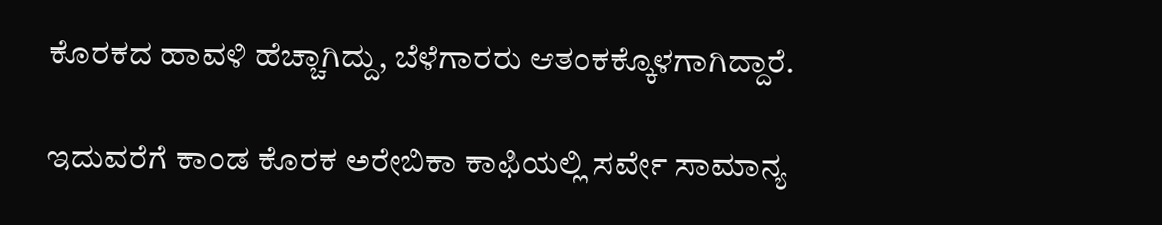ಕೊರಕದ ಹಾವಳಿ ಹೆಚ್ಚಾಗಿದ್ದು, ಬೆಳೆಗಾರರು ಆತಂಕಕ್ಕೊಳಗಾಗಿದ್ದಾರೆ.

ಇದುವರೆಗೆ ಕಾಂಡ ಕೊರಕ ಅರೇಬಿಕಾ ಕಾಫಿಯಲ್ಲಿ ಸರ್ವೇ ಸಾಮಾನ್ಯ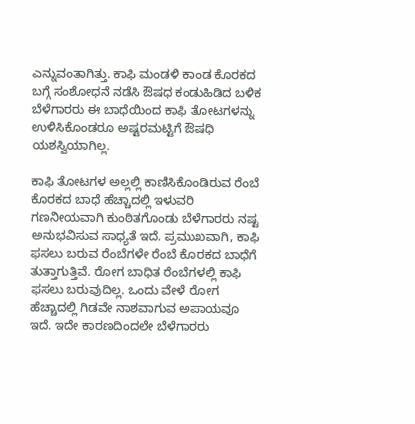ಎನ್ನುವಂತಾಗಿತ್ತು. ಕಾಫಿ ಮಂಡಳಿ ಕಾಂಡ ಕೊರಕದ ಬಗ್ಗೆ ಸಂಶೋಧನೆ ನಡೆಸಿ ಔಷಧ ಕಂಡುಹಿಡಿದ ಬಳಿಕ ಬೆಳೆಗಾರರು ಈ ಬಾಧೆಯಿಂದ ಕಾಫಿ ತೋಟಗಳನ್ನು ಉಳಿಸಿಕೊಂಡರೂ ಅಷ್ಟರಮಟ್ಟಿಗೆ ಔಷಧಿ ಯಶಸ್ವಿಯಾಗಿಲ್ಲ.

ಕಾಫಿ ತೋಟಗಳ ಅಲ್ಲಲ್ಲಿ ಕಾಣಿಸಿಕೊಂಡಿರುವ ರೆಂಬೆ ಕೊರಕದ ಬಾಧೆ ಹೆಚ್ಚಾದಲ್ಲಿ ಇಳುವರಿ ಗಣನೀಯವಾಗಿ ಕುಂಠಿತಗೊಂಡು ಬೆಳೆಗಾರರು ನಷ್ಟ ಅನುಭವಿಸುವ ಸಾಧ್ಯತೆ ಇದೆ. ಪ್ರಮುಖವಾಗಿ, ಕಾಫಿ ಫಸಲು ಬರುವ ರೆಂಬೆಗಳೇ ರೆಂಬೆ ಕೊರಕದ ಬಾಧೆಗೆ ತುತ್ತಾಗುತ್ತಿವೆ. ರೋಗ ಬಾಧಿತ ರೆಂಬೆಗಳಲ್ಲಿ ಕಾಫಿ ಫಸಲು ಬರುವುದಿಲ್ಲ. ಒಂದು ವೇಳೆ ರೋಗ ಹೆಚ್ಚಾದಲ್ಲಿ ಗಿಡವೇ ನಾಶವಾಗುವ ಅಪಾಯವೂ ಇದೆ. ಇದೇ ಕಾರಣದಿಂದಲೇ ಬೆಳೆಗಾರರು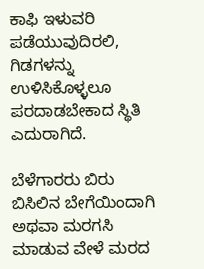ಕಾಫಿ ಇಳುವರಿ ಪಡೆಯುವುದಿರಲಿ, ಗಿಡಗಳನ್ನು ಉಳಿಸಿಕೊಳ್ಳಲೂ ಪರದಾಡಬೇಕಾದ ಸ್ಥಿತಿ ಎದುರಾಗಿದೆ.

ಬೆಳೆಗಾರರು ಬಿರು ಬಿಸಿಲಿನ ಬೇಗೆಯಿಂದಾಗಿ ಅಥವಾ ಮರಗಸಿ ಮಾಡುವ ವೇಳೆ ಮರದ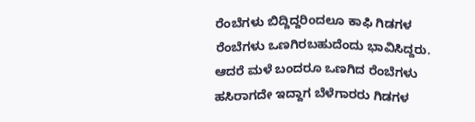ರೆಂಬೆಗಳು ಬಿದ್ದಿದ್ದರಿಂದಲೂ ಕಾಫಿ ಗಿಡಗಳ ರೆಂಬೆಗಳು ಒಣಗಿರಬಹುದೆಂದು ಭಾವಿಸಿದ್ದರು. ಆದರೆ ಮಳೆ ಬಂದರೂ ಒಣಗಿದ ರೆಂಬೆಗಳು ಹಸಿರಾಗದೇ ಇದ್ದಾಗ ಬೆಳೆಗಾರರು ಗಿಡಗಳ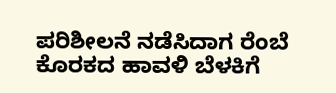ಪರಿಶೀಲನೆ ನಡೆಸಿದಾಗ ರೆಂಬೆ ಕೊರಕದ ಹಾವಳಿ ಬೆಳಕಿಗೆ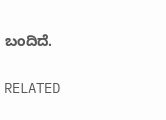ಬಂದಿದೆ.

RELATED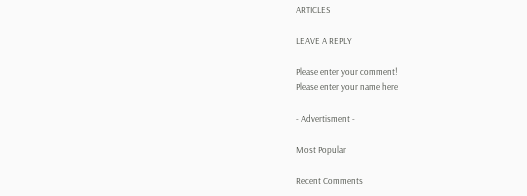ARTICLES

LEAVE A REPLY

Please enter your comment!
Please enter your name here

- Advertisment -

Most Popular

Recent Comments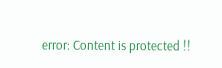error: Content is protected !!